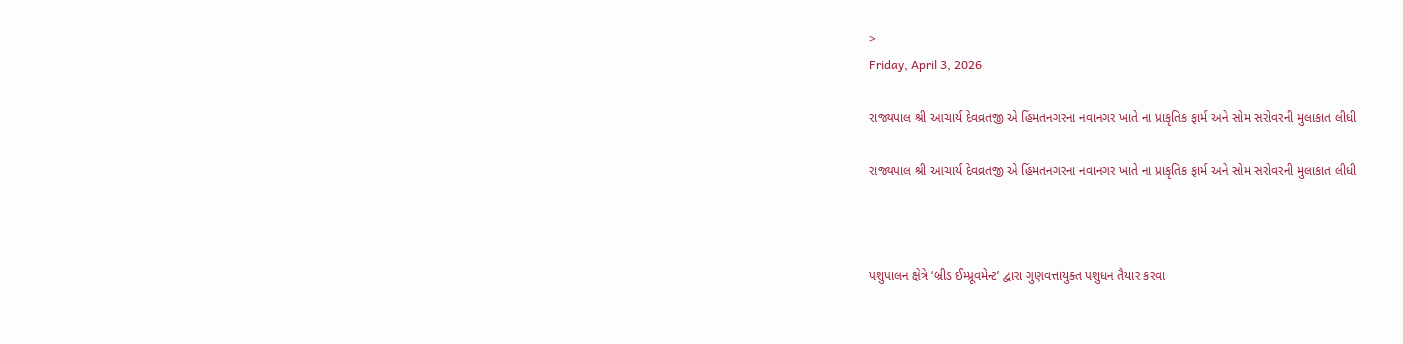>
Friday, April 3, 2026

રાજ્યપાલ શ્રી આચાર્ય દેવવ્રતજી એ હિંમતનગરના નવાનગર ખાતે ના પ્રાકૃતિક ફાર્મ અને સોમ સરોવરની મુલાકાત લીધી

રાજ્યપાલ શ્રી આચાર્ય દેવવ્રતજી એ હિંમતનગરના નવાનગર ખાતે ના પ્રાકૃતિક ફાર્મ અને સોમ સરોવરની મુલાકાત લીધી



પશુપાલન ક્ષેત્રે ‘બ્રીડ ઈમ્પ્રૂવમેન્ટ’ દ્વારા ગુણવત્તાયુક્ત પશુધન તૈયાર કરવા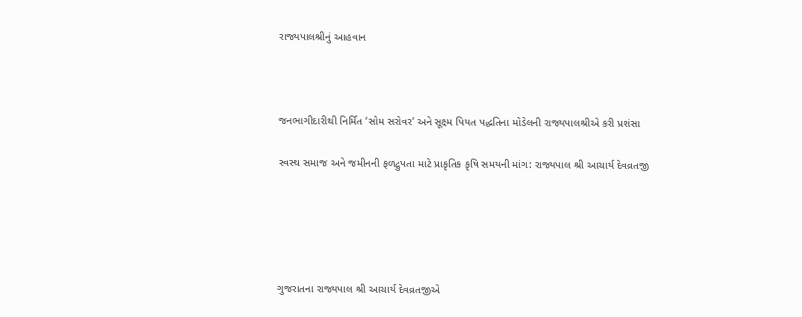રાજ્યપાલશ્રીનું આહવાન



જનભાગીદારીથી નિર્મિત ‘સોમ સરોવર’ અને સૂક્ષ્મ પિયત પદ્ધતિના મોડેલની રાજ્યપાલશ્રીએ કરી પ્રશંસા

સ્વસ્થ સમાજ અને જમીનની ફળદ્રુપતા માટે પ્રાકૃતિક કૃષિ સમયની માંગ: રાજ્યપાલ શ્રી આચાર્ય દેવવ્રતજી





ગુજરાતના રાજ્યપાલ શ્રી આચાર્ય દેવવ્રતજીએ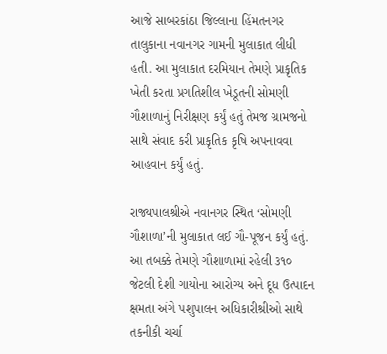આજે સાબરકાંઠા જિલ્લાના હિંમતનગર તાલુકાના નવાનગર ગામની મુલાકાત લીધી હતી. આ મુલાકાત દરમિયાન તેમણે પ્રાકૃતિક ખેતી કરતા પ્રગતિશીલ ખેડૂતની સોમણી ગૌશાળાનું નિરીક્ષણ કર્યું હતું તેમજ ગ્રામજનો સાથે સંવાદ કરી પ્રાકૃતિક કૃષિ અપનાવવા આહવાન કર્યું હતું.

રાજ્યપાલશ્રીએ નવાનગર સ્થિત ‘સોમણી ગૌશાળા’ની મુલાકાત લઈ ગૌ-પૂજન કર્યું હતું. આ તબક્કે તેમણે ગૌશાળામાં રહેલી ૩૧૦ જેટલી દેશી ગાયોના આરોગ્ય અને દૂધ ઉત્પાદન ક્ષમતા અંગે પશુપાલન અધિકારીશ્રીઓ સાથે તકનીકી ચર્ચા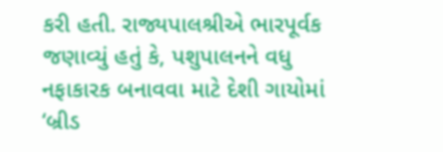કરી હતી. રાજ્યપાલશ્રીએ ભારપૂર્વક જણાવ્યું હતું કે, પશુપાલનને વધુ નફાકારક બનાવવા માટે દેશી ગાયોમાં ‘બ્રીડ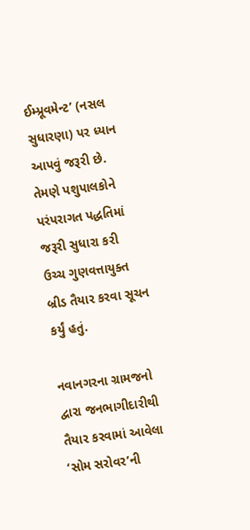ઈમ્પ્રૂવમેન્ટ’ (નસલ સુધારણા) પર ધ્યાન આપવું જરૂરી છે. તેમણે પશુપાલકોને પરંપરાગત પદ્ધતિમાં જરૂરી સુધારા કરી ઉચ્ચ ગુણવત્તાયુક્ત બ્રીડ તૈયાર કરવા સૂચન કર્યું હતું.

નવાનગરના ગ્રામજનો દ્વારા જનભાગીદારીથી તૈયાર કરવામાં આવેલા ‘સોમ સરોવર’ની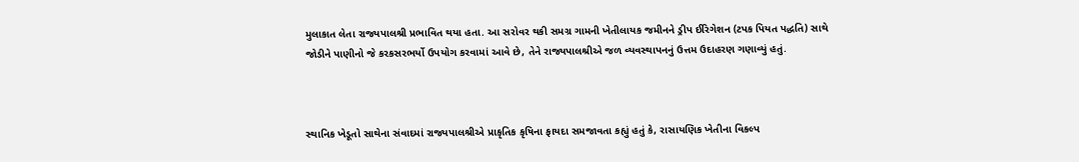મુલાકાત લેતા રાજ્યપાલશ્રી પ્રભાવિત થયા હતા. આ સરોવર થકી સમગ્ર ગામની ખેતીલાયક જમીનને ડ્રીપ ઈરિગેશન (ટપક પિયત પદ્ધતિ) સાથે જોડીને પાણીનો જે કરકસરભર્યો ઉપયોગ કરવામાં આવે છે, તેને રાજ્યપાલશ્રીએ જળ વ્યવસ્થાપનનું ઉત્તમ ઉદાહરણ ગણાવ્યું હતું.



સ્થાનિક ખેડૂતો સાથેના સંવાદમાં રાજ્યપાલશ્રીએ પ્રાકૃતિક કૃષિના ફાયદા સમજાવતા કહ્યું હતું કે, રાસાયણિક ખેતીના વિકલ્પ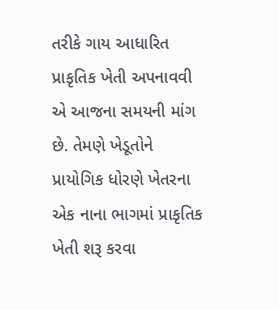તરીકે ગાય આધારિત પ્રાકૃતિક ખેતી અપનાવવી એ આજના સમયની માંગ છે. તેમણે ખેડૂતોને પ્રાયોગિક ધોરણે ખેતરના એક નાના ભાગમાં પ્રાકૃતિક ખેતી શરૂ કરવા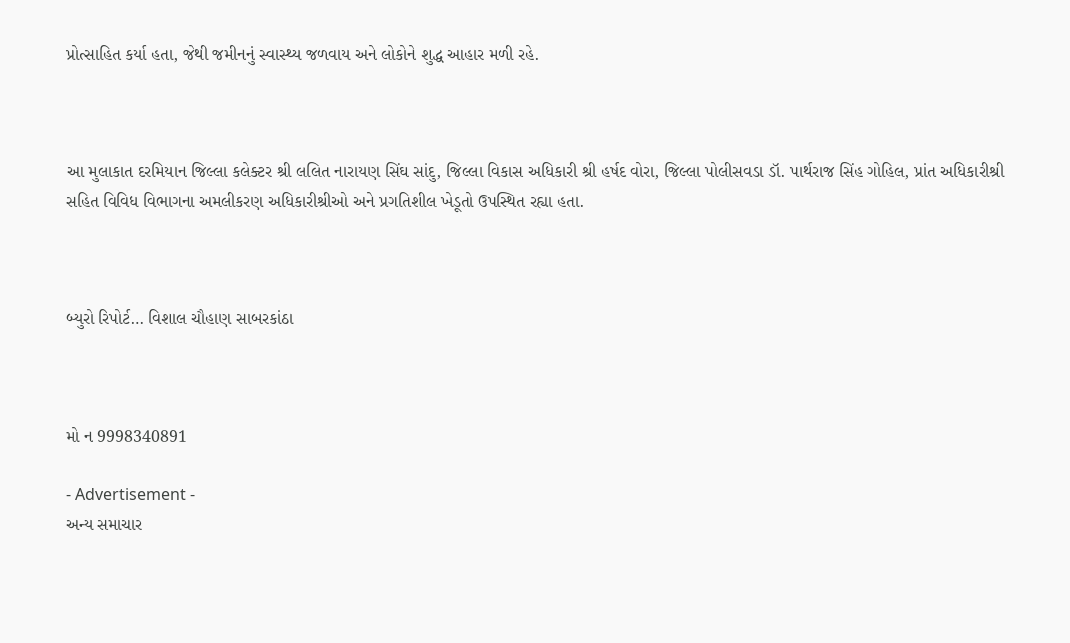પ્રોત્સાહિત કર્યા હતા, જેથી જમીનનું સ્વાસ્થ્ય જળવાય અને લોકોને શુદ્ધ આહાર મળી રહે.



આ મુલાકાત દરમિયાન જિલ્લા કલેક્ટર શ્રી લલિત નારાયણ સિંઘ સાંદુ, જિલ્લા વિકાસ અધિકારી શ્રી હર્ષદ વોરા, જિલ્લા પોલીસવડા ડૉ. પાર્થરાજ સિંહ ગોહિલ, પ્રાંત અધિકારીશ્રી સહિત વિવિધ વિભાગના અમલીકરણ અધિકારીશ્રીઓ અને પ્રગતિશીલ ખેડૂતો ઉપસ્થિત રહ્યા હતા.



બ્યુરો રિપોર્ટ… વિશાલ ચૌહાણ સાબરકાંઠા



મો ન 9998340891

- Advertisement -
અન્ય સમાચાર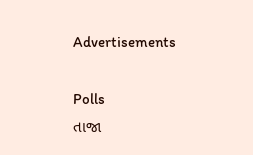Advertisements

Polls
તાજા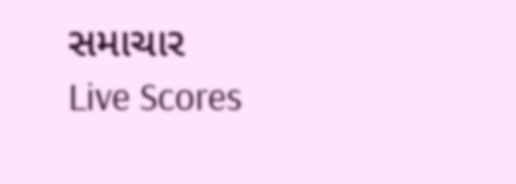સમાચાર
Live Scores